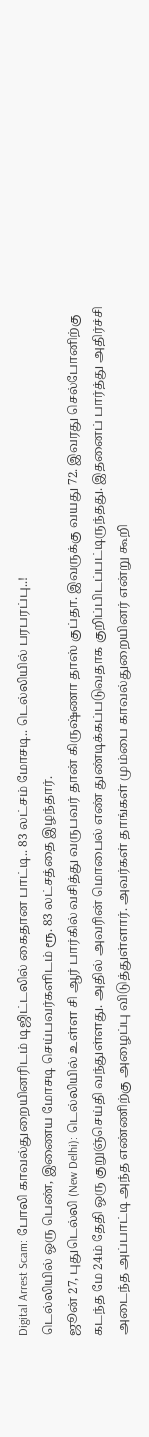Digital Arrest Scam: போலி காவல்துறையினரிடம் டிஜிட்டலில் கைதான பாட்டி.. 83 லட்சம் மோசடி.. டெல்லியில் பரபரப்பு..!
டெல்லியில் ஒரு பெண், இணைய மோசடி செய்பவர்களிடம் ரூ. 83 லட்சத்தை இழந்தார்.
ஜூன் 27, புதுடெல்லி (New Delhi): டெல்லியில் உள்ள சி ஆர் பார்கில் வசித்து வருபவர் தான் கிருஷ்ணா தாஸ் குப்தா. இவருக்கு வயது 72. இவரது செல்போனிற்கு கடந்த மே 24ம் தேதி ஒரு குறுஞ்செய்தி வந்துள்ளது. அதில் அவரின் மொபைல் எண் துண்டிக்கப்படுவதாக குறிப்பிடப்பட்டிருந்தது. இதனைப் பார்த்து அதிர்ச்சி அடைந்த அப்பாட்டி அந்த எண்ணிற்கு அழைப்பு விடுத்துள்ளார். அவர்கள் தாங்கள் மும்பை காவல்துறையினர் என்று கூறி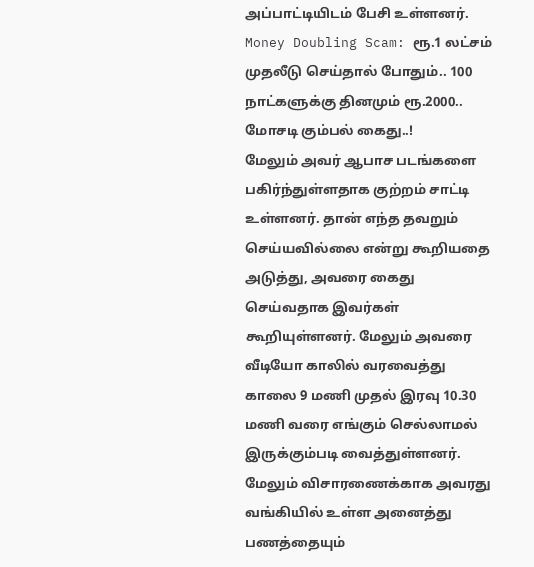அப்பாட்டியிடம் பேசி உள்ளனர். Money Doubling Scam: ரூ.1 லட்சம் முதலீடு செய்தால் போதும்.. 100 நாட்களுக்கு தினமும் ரூ.2000.. மோசடி கும்பல் கைது..!
மேலும் அவர் ஆபாச படங்களை பகிர்ந்துள்ளதாக குற்றம் சாட்டி உள்ளனர். தான் எந்த தவறும் செய்யவில்லை என்று கூறியதை அடுத்து, அவரை கைது செய்வதாக இவர்கள் கூறியுள்ளனர். மேலும் அவரை வீடியோ காலில் வரவைத்து காலை 9 மணி முதல் இரவு 10.30 மணி வரை எங்கும் செல்லாமல் இருக்கும்படி வைத்துள்ளனர். மேலும் விசாரணைக்காக அவரது வங்கியில் உள்ள அனைத்து பணத்தையும்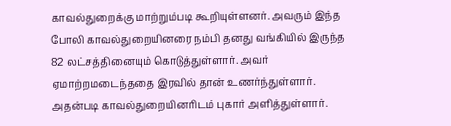காவல்துறைக்கு மாற்றும்படி கூறியுள்ளனர். அவரும் இந்த போலி காவல்துறையினரை நம்பி தனது வங்கியில் இருந்த 82 லட்சத்தினையும் கொடுத்துள்ளார். அவர் ஏமாற்றமடைந்ததை இரவில் தான் உணர்ந்துள்ளார். அதன்படி காவல்துறையினரிடம் புகார் அளித்துள்ளார்.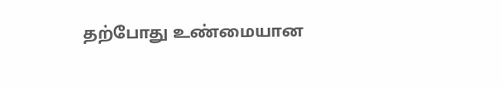தற்போது உண்மையான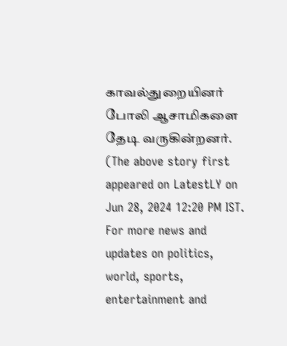காவல்துறையினர் போலி ஆசாமிகளை தேடி வருகின்றனர்.
(The above story first appeared on LatestLY on Jun 28, 2024 12:20 PM IST. For more news and updates on politics, world, sports, entertainment and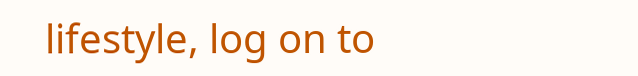lifestyle, log on to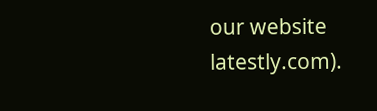our website latestly.com).